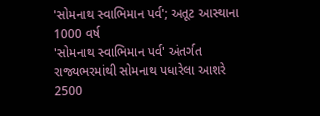'સોમનાથ સ્વાભિમાન પર્વ'; અતૂટ આસ્થાના 1000 વર્ષ
'સોમનાથ સ્વાભિમાન પર્વ' અંતર્ગત રાજ્યભરમાંથી સોમનાથ પધારેલા આશરે 2500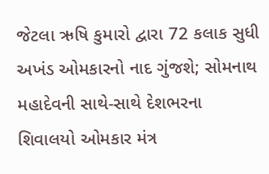જેટલા ઋષિ કુમારો દ્વારા 72 કલાક સુધી અખંડ ઓમકારનો નાદ ગુંજશે; સોમનાથ મહાદેવની સાથે-સાથે દેશભરના શિવાલયો ઓમકાર મંત્ર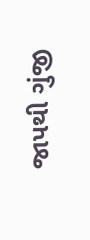જાપથી ગુંજી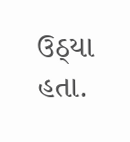ઉઠ્યા હતા.